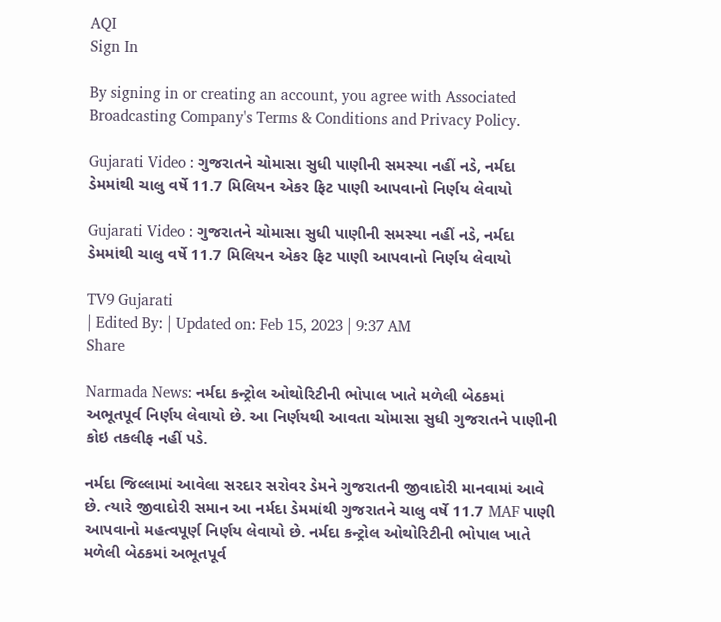AQI
Sign In

By signing in or creating an account, you agree with Associated Broadcasting Company's Terms & Conditions and Privacy Policy.

Gujarati Video : ગુજરાતને ચોમાસા સુધી પાણીની સમસ્યા નહીં નડે, નર્મદા ડેમમાંથી ચાલુ વર્ષે 11.7 મિલિયન એકર ફિટ પાણી આપવાનો નિર્ણય લેવાયો

Gujarati Video : ગુજરાતને ચોમાસા સુધી પાણીની સમસ્યા નહીં નડે, નર્મદા ડેમમાંથી ચાલુ વર્ષે 11.7 મિલિયન એકર ફિટ પાણી આપવાનો નિર્ણય લેવાયો

TV9 Gujarati
| Edited By: | Updated on: Feb 15, 2023 | 9:37 AM
Share

Narmada News: નર્મદા કન્ટ્રોલ ઓથોરિટીની ભોપાલ ખાતે મળેલી બેઠકમાં અભૂતપૂર્વ નિર્ણય લેવાયો છે. આ નિર્ણયથી આવતા ચોમાસા સુધી ગુજરાતને પાણીની કોઇ તકલીફ નહીં પડે.

નર્મદા જિલ્લામાં આવેલા સરદાર સરોવર ડેમને ગુજરાતની જીવાદોરી માનવામાં આવે છે. ત્યારે જીવાદોરી સમાન આ નર્મદા ડેમમાંથી ગુજરાતને ચાલુ વર્ષે 11.7 MAF પાણી આપવાનો મહત્વપૂર્ણ નિર્ણય લેવાયો છે. નર્મદા કન્ટ્રોલ ઓથોરિટીની ભોપાલ ખાતે મળેલી બેઠકમાં અભૂતપૂર્વ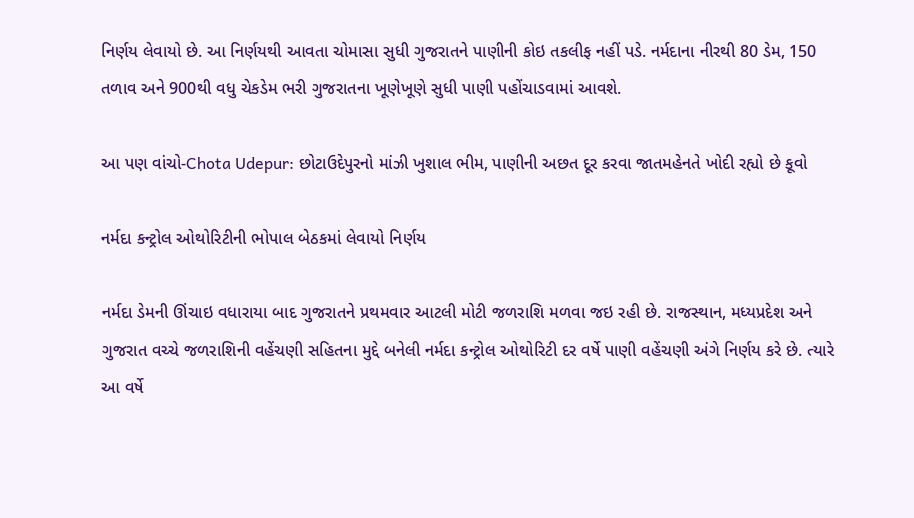નિર્ણય લેવાયો છે. આ નિર્ણયથી આવતા ચોમાસા સુધી ગુજરાતને પાણીની કોઇ તકલીફ નહીં પડે. નર્મદાના નીરથી 80 ડેમ, 150 તળાવ અને 900થી વધુ ચેકડેમ ભરી ગુજરાતના ખૂણેખૂણે સુધી પાણી પહોંચાડવામાં આવશે.

આ પણ વાંચો-Chota Udepur: છોટાઉદેપુરનો માંઝી ખુશાલ ભીમ, પાણીની અછત દૂર કરવા જાતમહેનતે ખોદી રહ્યો છે કૂવો

નર્મદા કન્ટ્રોલ ઓથોરિટીની ભોપાલ બેઠકમાં લેવાયો નિર્ણય

નર્મદા ડેમની ઊંચાઇ વધારાયા બાદ ગુજરાતને પ્રથમવાર આટલી મોટી જળરાશિ મળવા જઇ રહી છે. રાજસ્થાન, મધ્યપ્રદેશ અને ગુજરાત વચ્ચે જળરાશિની વહેંચણી સહિતના મુદ્દે બનેલી નર્મદા કન્ટ્રોલ ઓથોરિટી દર વર્ષે પાણી વહેંચણી અંગે નિર્ણય કરે છે. ત્યારે આ વર્ષે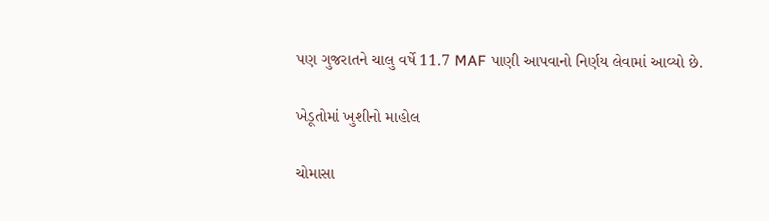પણ ગુજરાતને ચાલુ વર્ષે 11.7 MAF પાણી આપવાનો નિર્ણય લેવામાં આવ્યો છે.

ખેડૂતોમાં ખુશીનો માહોલ

ચોમાસા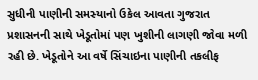સુધીની પાણીની સમસ્યાનો ઉકેલ આવતા ગુજરાત પ્રશાસનની સાથે ખેડૂતોમાં પણ ખુશીની લાગણી જોવા મળી રહી છે. ખેડૂતોને આ વર્ષે સિંચાઇના પાણીની તકલીફ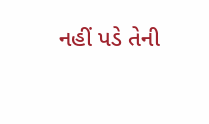નહીં પડે તેની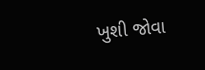ખુશી જોવા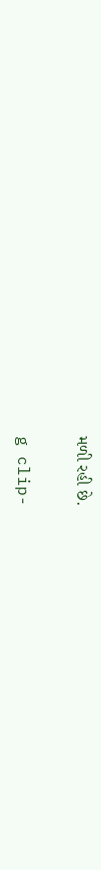મળી રહી છે.

g clip-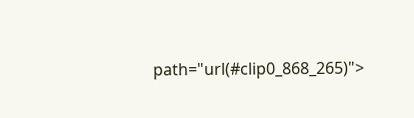path="url(#clip0_868_265)">